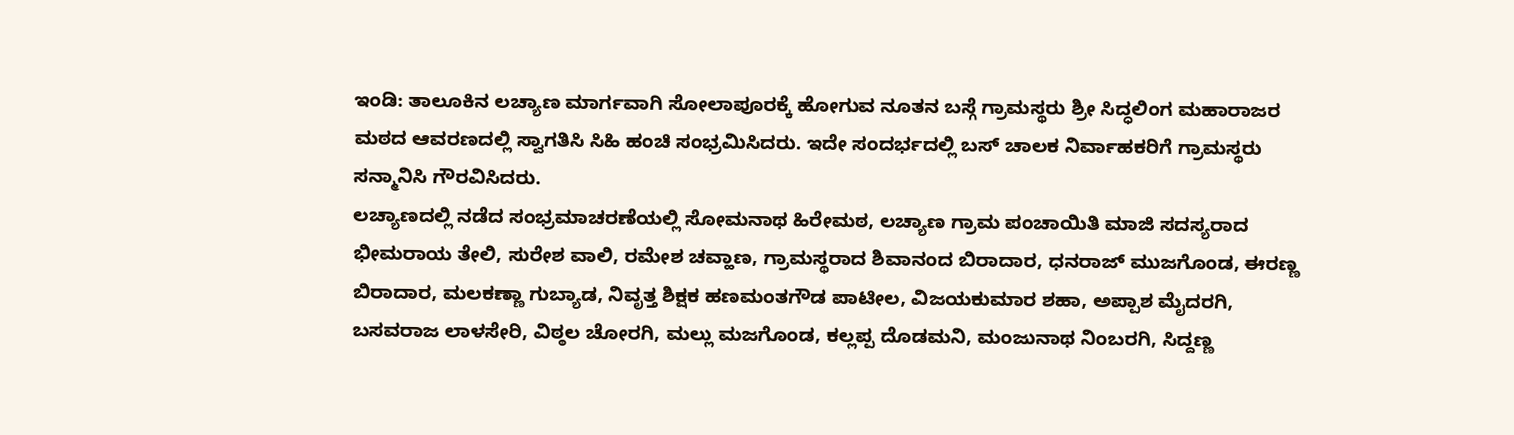ಇಂಡಿ: ತಾಲೂಕಿನ ಲಚ್ಯಾಣ ಮಾರ್ಗವಾಗಿ ಸೋಲಾಪೂರಕ್ಕೆ ಹೋಗುವ ನೂತನ ಬಸ್ಗೆ ಗ್ರಾಮಸ್ಥರು ಶ್ರೀ ಸಿದ್ಧಲಿಂಗ ಮಹಾರಾಜರ ಮಠದ ಆವರಣದಲ್ಲಿ ಸ್ವಾಗತಿಸಿ ಸಿಹಿ ಹಂಚಿ ಸಂಭ್ರಮಿಸಿದರು. ಇದೇ ಸಂದರ್ಭದಲ್ಲಿ ಬಸ್ ಚಾಲಕ ನಿರ್ವಾಹಕರಿಗೆ ಗ್ರಾಮಸ್ಥರು ಸನ್ಮಾನಿಸಿ ಗೌರವಿಸಿದರು.
ಲಚ್ಯಾಣದಲ್ಲಿ ನಡೆದ ಸಂಭ್ರಮಾಚರಣೆಯಲ್ಲಿ ಸೋಮನಾಥ ಹಿರೇಮಠ, ಲಚ್ಯಾಣ ಗ್ರಾಮ ಪಂಚಾಯಿತಿ ಮಾಜಿ ಸದಸ್ಯರಾದ ಭೀಮರಾಯ ತೇಲಿ, ಸುರೇಶ ವಾಲಿ, ರಮೇಶ ಚವ್ಹಾಣ, ಗ್ರಾಮಸ್ಥರಾದ ಶಿವಾನಂದ ಬಿರಾದಾರ, ಧನರಾಜ್ ಮುಜಗೊಂಡ, ಈರಣ್ಣ ಬಿರಾದಾರ, ಮಲಕಣ್ಣಾ ಗುಬ್ಯಾಡ, ನಿವೃತ್ತ ಶಿಕ್ಷಕ ಹಣಮಂತಗೌಡ ಪಾಟೀಲ, ವಿಜಯಕುಮಾರ ಶಹಾ, ಅಪ್ಪಾಶ ಮೈದರಗಿ, ಬಸವರಾಜ ಲಾಳಸೇರಿ, ವಿಠ್ಠಲ ಚೋರಗಿ, ಮಲ್ಲು ಮಜಗೊಂಡ, ಕಲ್ಲಪ್ಪ ದೊಡಮನಿ, ಮಂಜುನಾಥ ನಿಂಬರಗಿ, ಸಿದ್ದಣ್ಣ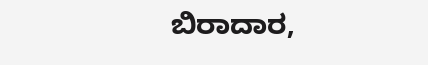ಬಿರಾದಾರ,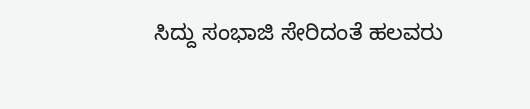ಸಿದ್ದು ಸಂಭಾಜಿ ಸೇರಿದಂತೆ ಹಲವರು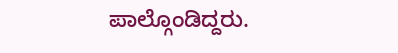ಪಾಲ್ಗೊಂಡಿದ್ದರು.